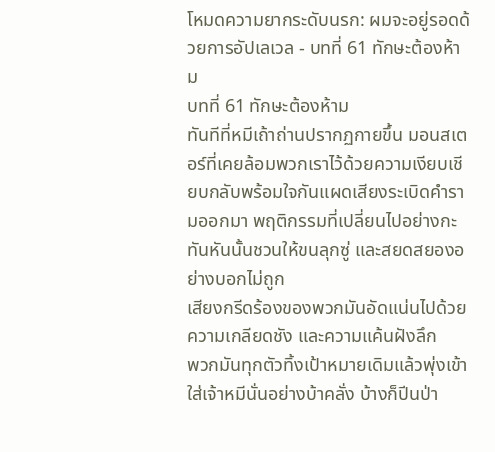โหมดความยากระดับนรก: ผมจะอยู่รอดด้วยการอัปเลเวล - บทที่ 61 ทักษะต้องห้าม
บทที่ 61 ทักษะต้องห้าม
ทันทีที่หมีเถ้าถ่านปรากฏกายขึ้น มอนสเตอร์ที่เคยล้อมพวกเราไว้ด้วยความเงียบเชียบกลับพร้อมใจกันแผดเสียงระเบิดคำรามออกมา พฤติกรรมที่เปลี่ยนไปอย่างกะทันหันนั้นชวนให้ขนลุกซู่ และสยดสยองอย่างบอกไม่ถูก
เสียงกรีดร้องของพวกมันอัดแน่นไปด้วยความเกลียดชัง และความแค้นฝังลึก
พวกมันทุกตัวทิ้งเป้าหมายเดิมแล้วพุ่งเข้าใส่เจ้าหมีนั่นอย่างบ้าคลั่ง บ้างก็ปีนป่า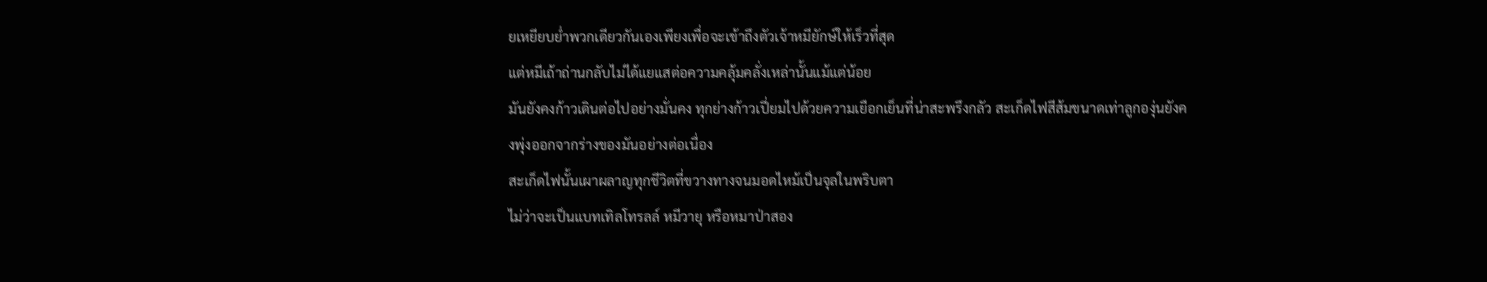ยเหยียบย่ำพวกเดียวกันเองเพียงเพื่อจะเข้าถึงตัวเจ้าหมียักษ์ให้เร็วที่สุด
แต่หมีเถ้าถ่านกลับไม่ได้แยแสต่อความคลุ้มคลั่งเหล่านั้นแม้แต่น้อย
มันยังคงก้าวเดินต่อไปอย่างมั่นคง ทุกย่างก้าวเปี่ยมไปด้วยความเยือกเย็นที่น่าสะพรึงกลัว สะเก็ดไฟสีส้มขนาดเท่าลูกองุ่นยังคงพุ่งออกจากร่างของมันอย่างต่อเนื่อง
สะเก็ดไฟนั้นเผาผลาญทุกชีวิตที่ขวางทางจนมอดไหม้เป็นจุลในพริบตา
ไม่ว่าจะเป็นแบทเทิลโทรลล์ หมีวายุ หรือหมาป่าสอง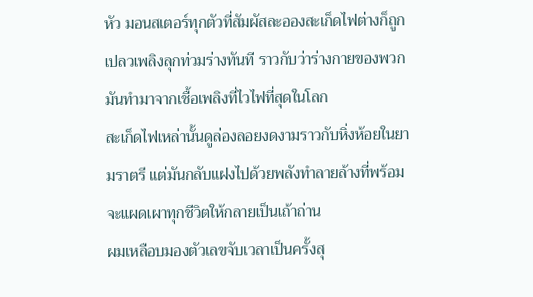หัว มอนสเตอร์ทุกตัวที่สัมผัสละอองสะเก็ดไฟต่างก็ถูกเปลวเพลิงลุกท่วมร่างทันที ราวกับว่าร่างกายของพวกมันทำมาจากเชื้อเพลิงที่ไวไฟที่สุดในโลก
สะเก็ดไฟเหล่านั้นดูล่องลอยงดงามราวกับหิ่งห้อยในยามราตรี แต่มันกลับแฝงไปด้วยพลังทำลายล้างที่พร้อมจะแผดเผาทุกชีวิตให้กลายเป็นเถ้าถ่าน
ผมเหลือบมองตัวเลขจับเวลาเป็นครั้งสุ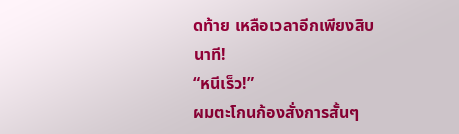ดท้าย เหลือเวลาอีกเพียงสิบนาที!
“หนีเร็ว!”
ผมตะโกนก้องสั่งการสั้นๆ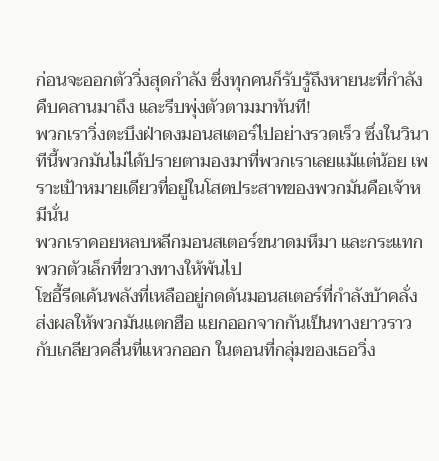ก่อนจะออกตัววิ่งสุดกำลัง ซึ่งทุกคนก็รับรู้ถึงหายนะที่กำลังคืบคลานมาถึง และรีบพุ่งตัวตามมาทันที!
พวกเราวิ่งตะบึงฝ่าดงมอนสเตอร์ไปอย่างรวดเร็ว ซึ่งในวินาทีนี้พวกมันไม่ได้ปรายตามองมาที่พวกเราเลยแม้แต่น้อย เพราะเป้าหมายเดียวที่อยู่ในโสตประสาทของพวกมันคือเจ้าหมีนั่น
พวกเราคอยหลบหลีกมอนสเตอร์ขนาดมหึมา และกระแทกพวกตัวเล็กที่ขวางทางให้พ้นไป
โชอี้รีดเค้นพลังที่เหลืออยู่กดดันมอนสเตอร์ที่กำลังบ้าคลั่ง ส่งผลให้พวกมันแตกฮือ แยกออกจากกันเป็นทางยาวราวกับเกลียวคลื่นที่แหวกออก ในตอนที่กลุ่มของเธอวิ่ง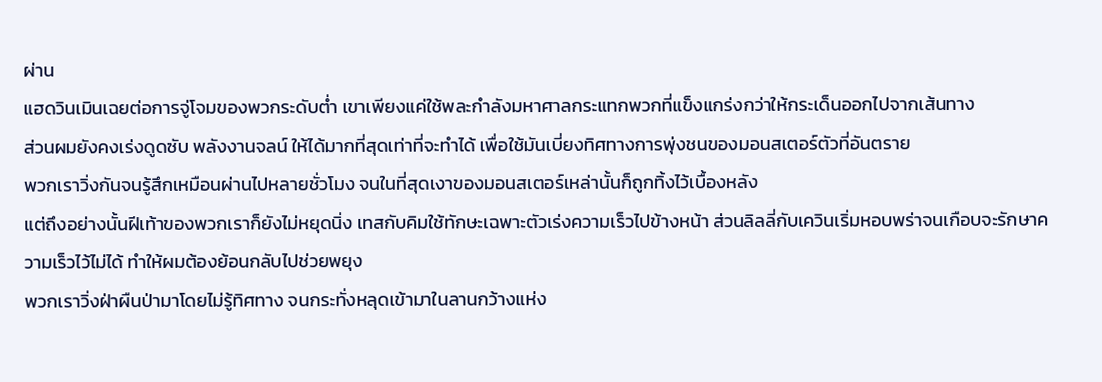ผ่าน
แฮดวินเมินเฉยต่อการจู่โจมของพวกระดับต่ำ เขาเพียงแค่ใช้พละกำลังมหาศาลกระแทกพวกที่แข็งแกร่งกว่าให้กระเด็นออกไปจากเส้นทาง
ส่วนผมยังคงเร่งดูดซับ พลังงานจลน์ ให้ได้มากที่สุดเท่าที่จะทำได้ เพื่อใช้มันเบี่ยงทิศทางการพุ่งชนของมอนสเตอร์ตัวที่อันตราย
พวกเราวิ่งกันจนรู้สึกเหมือนผ่านไปหลายชั่วโมง จนในที่สุดเงาของมอนสเตอร์เหล่านั้นก็ถูกทิ้งไว้เบื้องหลัง
แต่ถึงอย่างนั้นฝีเท้าของพวกเราก็ยังไม่หยุดนิ่ง เทสกับคิมใช้ทักษะเฉพาะตัวเร่งความเร็วไปข้างหน้า ส่วนลิลลี่กับเควินเริ่มหอบพร่าจนเกือบจะรักษาความเร็วไว้ไม่ได้ ทำให้ผมต้องย้อนกลับไปช่วยพยุง
พวกเราวิ่งฝ่าผืนป่ามาโดยไม่รู้ทิศทาง จนกระทั่งหลุดเข้ามาในลานกว้างแห่ง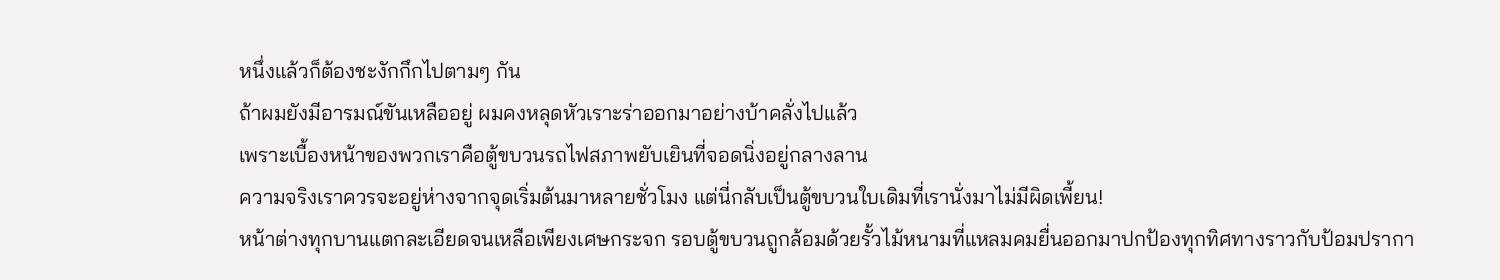หนึ่งแล้วก็ต้องชะงักกึกไปตามๆ กัน
ถ้าผมยังมีอารมณ์ขันเหลืออยู่ ผมคงหลุดหัวเราะร่าออกมาอย่างบ้าคลั่งไปแล้ว
เพราะเบื้องหน้าของพวกเราคือตู้ขบวนรถไฟสภาพยับเยินที่จอดนิ่งอยู่กลางลาน
ความจริงเราควรจะอยู่ห่างจากจุดเริ่มต้นมาหลายชั่วโมง แต่นี่กลับเป็นตู้ขบวนใบเดิมที่เรานั่งมาไม่มีผิดเพี้ยน!
หน้าต่างทุกบานแตกละเอียดจนเหลือเพียงเศษกระจก รอบตู้ขบวนถูกล้อมด้วยรั้วไม้หนามที่แหลมคมยื่นออกมาปกป้องทุกทิศทางราวกับป้อมปรากา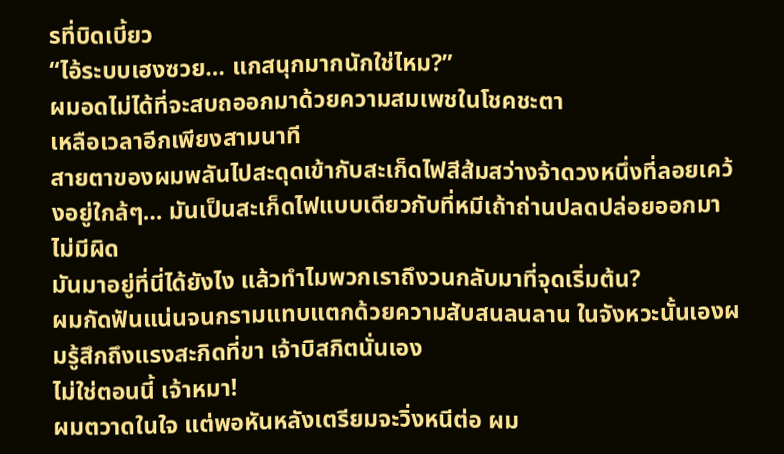รที่บิดเบี้ยว
“ไอ้ระบบเฮงซวย… แกสนุกมากนักใช่ไหม?”
ผมอดไม่ได้ที่จะสบถออกมาด้วยความสมเพชในโชคชะตา
เหลือเวลาอีกเพียงสามนาที
สายตาของผมพลันไปสะดุดเข้ากับสะเก็ดไฟสีส้มสว่างจ้าดวงหนึ่งที่ลอยเคว้งอยู่ใกล้ๆ… มันเป็นสะเก็ดไฟแบบเดียวกับที่หมีเถ้าถ่านปลดปล่อยออกมาไม่มีผิด
มันมาอยู่ที่นี่ได้ยังไง แล้วทำไมพวกเราถึงวนกลับมาที่จุดเริ่มต้น?
ผมกัดฟันแน่นจนกรามแทบแตกด้วยความสับสนลนลาน ในจังหวะนั้นเองผมรู้สึกถึงแรงสะกิดที่ขา เจ้าบิสกิตนั่นเอง
ไม่ใช่ตอนนี้ เจ้าหมา!
ผมตวาดในใจ แต่พอหันหลังเตรียมจะวิ่งหนีต่อ ผม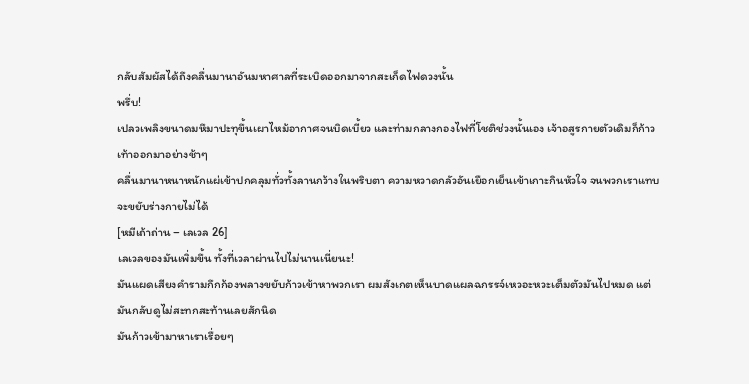กลับสัมผัสได้ถึงคลื่นมานาอันมหาศาลที่ระเบิดออกมาจากสะเก็ดไฟดวงนั้น
พรึ่บ!
เปลวเพลิงขนาดมหึมาปะทุขึ้นเผาไหม้อากาศจนบิดเบี้ยว และท่ามกลางกองไฟที่โชติช่วงนั้นเอง เจ้าอสูรกายตัวเดิมก็ก้าวเท้าออกมาอย่างช้าๆ
คลื่นมานาหนาหนักแผ่เข้าปกคลุมทั่วทั้งลานกว้างในพริบตา ความหวาดกลัวอันเยือกเย็นเข้าเกาะกินหัวใจ จนพวกเราแทบจะขยับร่างกายไม่ได้
[หมีเถ้าถ่าน – เลเวล 26]
เลเวลของมันเพิ่มขึ้น ทั้งที่เวลาผ่านไปไม่นานเนี่ยนะ!
มันแผดเสียงคำรามกึกก้องพลางขยับก้าวเข้าหาพวกเรา ผมสังเกตเห็นบาดแผลฉกรรจ์เหวอะหวะเต็มตัวมันไปหมด แต่มันกลับดูไม่สะทกสะท้านเลยสักนิด
มันก้าวเข้ามาหาเราเรื่อยๆ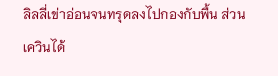ลิลลี่เข่าอ่อนจนทรุดลงไปกองกับพื้น ส่วนเควินได้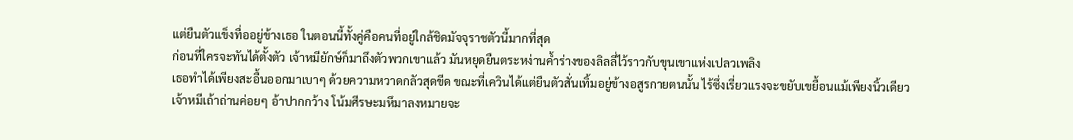แต่ยืนตัวแข็งทื่ออยู่ข้างเธอ ในตอนนี้ทั้งคู่คือคนที่อยู่ใกล้ชิดมัจจุราชตัวนี้มากที่สุด
ก่อนที่ใครจะทันได้ตั้งตัว เจ้าหมียักษ์ก็มาถึงตัวพวกเขาแล้ว มันหยุดยืนตระหง่านค้ำร่างของลิลลี่ไว้ราวกับขุนเขาแห่งเปลวเพลิง
เธอทำได้เพียงสะอื้นออกมาเบาๆ ด้วยความหวาดกลัวสุดขีด ขณะที่เควินได้แต่ยืนตัวสั่นเทิ้มอยู่ข้างอสูรกายตนนั้น ไร้ซึ่งเรี่ยวแรงจะขยับเขยื้อนแม้เพียงนิ้วเดียว
เจ้าหมีเถ้าถ่านค่อยๆ อ้าปากกว้าง โน้มศีรษะมหึมาลงหมายจะ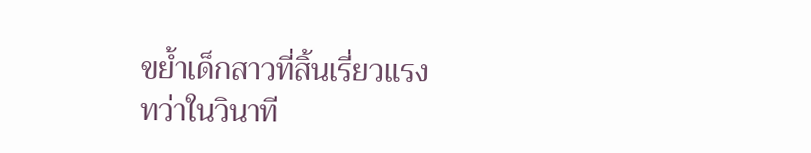ขย้ำเด็กสาวที่สิ้นเรี่ยวแรง
ทว่าในวินาที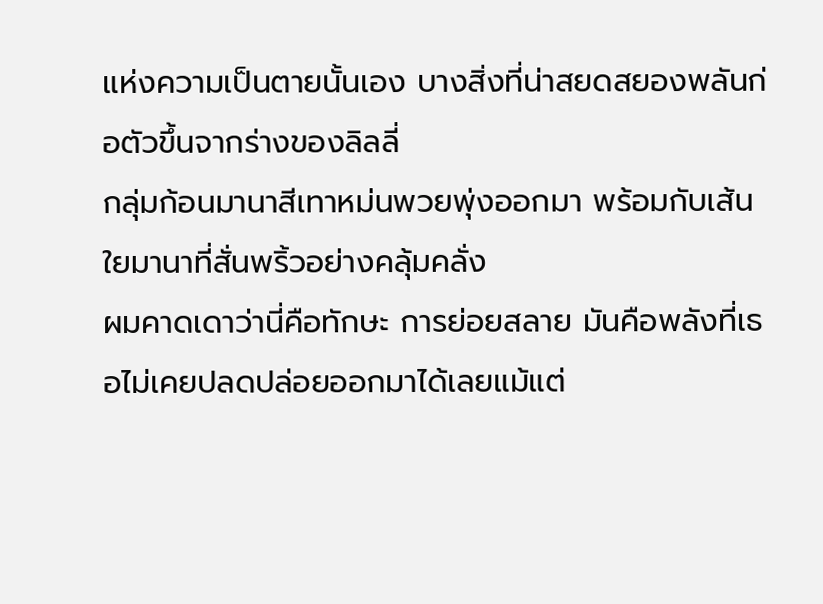แห่งความเป็นตายนั้นเอง บางสิ่งที่น่าสยดสยองพลันก่อตัวขึ้นจากร่างของลิลลี่
กลุ่มก้อนมานาสีเทาหม่นพวยพุ่งออกมา พร้อมกับเส้นใยมานาที่สั่นพริ้วอย่างคลุ้มคลั่ง
ผมคาดเดาว่านี่คือทักษะ การย่อยสลาย มันคือพลังที่เธอไม่เคยปลดปล่อยออกมาได้เลยแม้แต่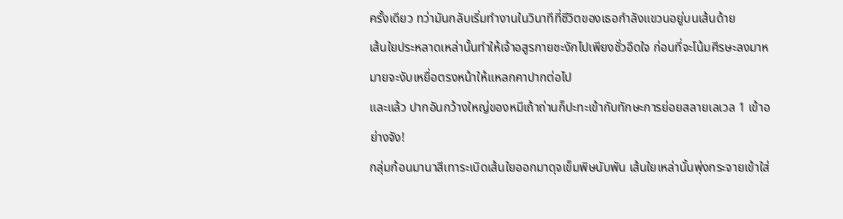ครั้งเดียว ทว่ามันกลับเริ่มทำงานในวินาทีที่ชีวิตของเธอกำลังแขวนอยู่บนเส้นด้าย
เส้นใยประหลาดเหล่านั้นทำให้เจ้าอสูรกายชะงักไปเพียงชั่วอึดใจ ก่อนที่จะโน้มศีรษะลงมาหมายจะงับเหยื่อตรงหน้าให้แหลกคาปากต่อไป
และแล้ว ปากอันกว้างใหญ่ของหมีเถ้าถ่านก็ปะทะเข้ากับทักษะการย่อยสลายเลเวล 1 เข้าอย่างจัง!
กลุ่มก้อนมานาสีเทาระเบิดเส้นใยออกมาดุจเข็มพิษนับพัน เส้นใยเหล่านั้นพุ่งกระจายเข้าใส่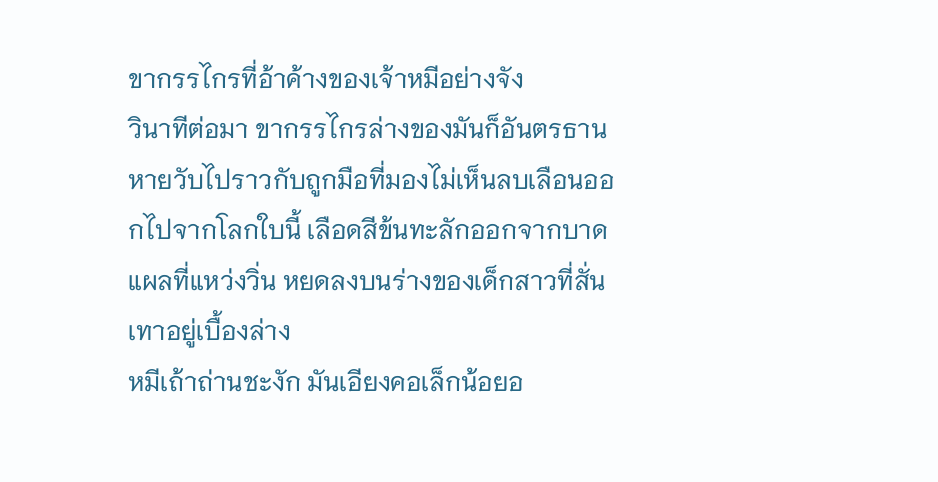ขากรรไกรที่อ้าค้างของเจ้าหมีอย่างจัง
วินาทีต่อมา ขากรรไกรล่างของมันก็อันตรธานหายวับไปราวกับถูกมือที่มองไม่เห็นลบเลือนออกไปจากโลกใบนี้ เลือดสีข้นทะลักออกจากบาดแผลที่แหว่งวิ่น หยดลงบนร่างของเด็กสาวที่สั่นเทาอยู่เบื้องล่าง
หมีเถ้าถ่านชะงัก มันเอียงคอเล็กน้อยอ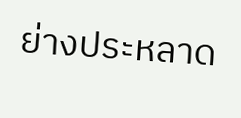ย่างประหลาด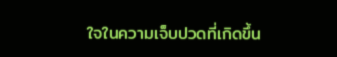ใจในความเจ็บปวดที่เกิดขึ้น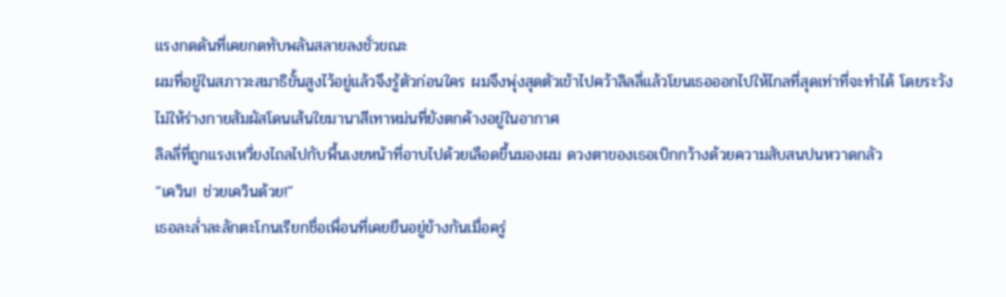แรงกดดันที่เคยกดทับพลันสลายลงชั่วขณะ
ผมที่อยู่ในสภาวะสมาธิขั้นสูงไว้อยู่แล้วจึงรู้ตัวก่อนใคร ผมจึงพุ่งสุดตัวเข้าไปคว้าลิลลี่แล้วโยนเธอออกไปให้ไกลที่สุดเท่าที่จะทำได้ โดยระวังไม่ให้ร่างกายสัมผัสโดนเส้นใยมานาสีเทาหม่นที่ยังตกค้างอยู่ในอากาศ
ลิลลี่ที่ถูกแรงเหวี่ยงไถลไปกับพื้นเงยหน้าที่อาบไปด้วยเลือดขึ้นมองผม ดวงตาของเธอเบิกกว้างด้วยความสับสนปนหวาดกลัว
“เควิน! ช่วยเควินด้วย!”
เธอละล่ำละลักตะโกนเรียกชื่อเพื่อนที่เคยยืนอยู่ข้างกันเมื่อครู่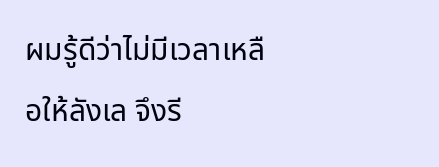ผมรู้ดีว่าไม่มีเวลาเหลือให้ลังเล จึงรี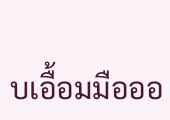บเอื้อมมือออ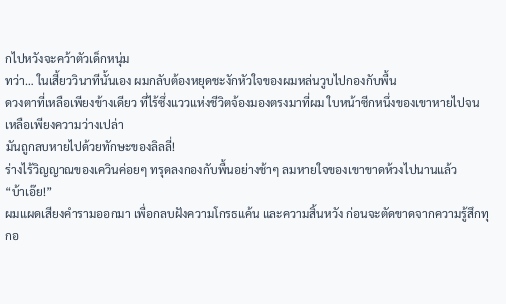กไปหวังจะคว้าตัวเด็กหนุ่ม
ทว่า… ในเสี้ยววินาทีนั้นเอง ผมกลับต้องหยุดชะงักหัวใจของผมหล่นวูบไปกองกับพื้น
ดวงตาที่เหลือเพียงข้างเดียว ที่ไร้ซึ่งแววแห่งชีวิตจ้องมองตรงมาที่ผม ใบหน้าซีกหนึ่งของเขาหายไปจนเหลือเพียงความว่างเปล่า
มันถูกลบหายไปด้วยทักษะของลิลลี่!
ร่างไร้วิญญาณของเควินค่อยๆ ทรุดลงกองกับพื้นอย่างช้าๆ ลมหายใจของเขาขาดห้วงไปนานแล้ว
“บ้าเอ๊ย!”
ผมแผดเสียงคำรามออกมา เพื่อกลบฝังความโกรธแค้น และความสิ้นหวัง ก่อนจะตัดขาดจากความรู้สึกทุกอ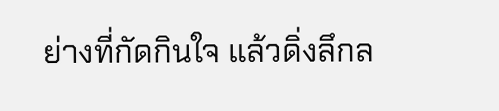ย่างที่กัดกินใจ แล้วดิ่งลึกล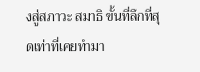งสู่สภาวะ สมาธิ ขั้นที่ลึกที่สุดเท่าที่เคยทำมา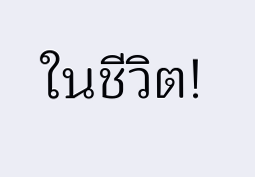ในชีวิต!